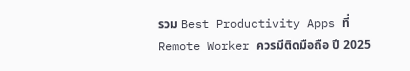รวม Best Productivity Apps ที่ Remote Worker ควรมีติดมือถือ ปี 2025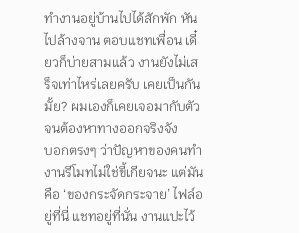ทำงานอยู่บ้านไปได้สักพัก หันไปล้างจาน ตอบแชทเพื่อน เดี๋ยวก็บ่ายสามแล้ว งานยังไม่เสร็จเท่าไหร่เลยครับ เคยเป็นกันมั้ย? ผมเองก็เคยเจอมากับตัว จนต้องหาทางออกจริงจัง
บอกตรงๆ ว่าปัญหาของคนทำงานรีโมทไม่ใช่ขี้เกียจนะ แต่มันคือ ‘ของกระจัดกระจาย’ ไฟล์อยู่ที่นี่ แชทอยู่ที่นั่น งานแปะไว้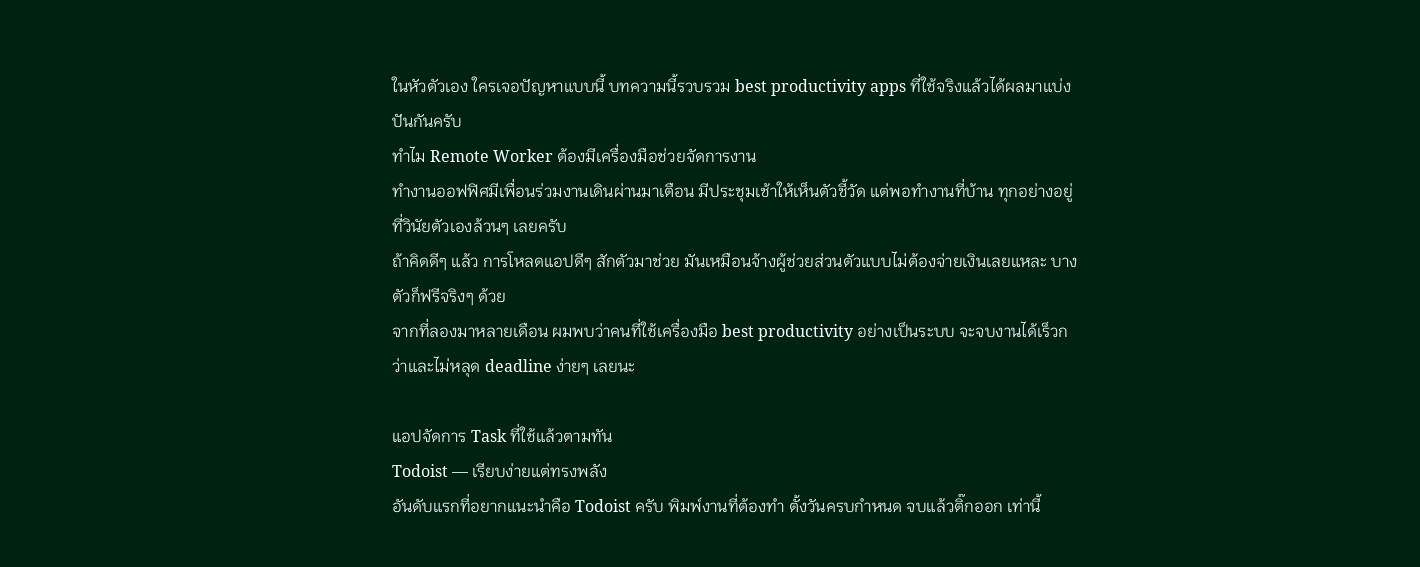ในหัวตัวเอง ใครเจอปัญหาแบบนี้ บทความนี้รวบรวม best productivity apps ที่ใช้จริงแล้วได้ผลมาแบ่งปันกันครับ
ทำไม Remote Worker ต้องมีเครื่องมือช่วยจัดการงาน
ทำงานออฟฟิศมีเพื่อนร่วมงานเดินผ่านมาเตือน มีประชุมเช้าให้เห็นตัวชี้วัด แต่พอทำงานที่บ้าน ทุกอย่างอยู่ที่วินัยตัวเองล้วนๆ เลยครับ
ถ้าคิดดีๆ แล้ว การโหลดแอปดีๆ สักตัวมาช่วย มันเหมือนจ้างผู้ช่วยส่วนตัวแบบไม่ต้องจ่ายเงินเลยแหละ บางตัวก็ฟรีจริงๆ ด้วย
จากที่ลองมาหลายเดือน ผมพบว่าคนที่ใช้เครื่องมือ best productivity อย่างเป็นระบบ จะจบงานได้เร็วกว่าและไม่หลุด deadline ง่ายๆ เลยนะ

แอปจัดการ Task ที่ใช้แล้วตามทัน
Todoist — เรียบง่ายแต่ทรงพลัง
อันดับแรกที่อยากแนะนำคือ Todoist ครับ พิมพ์งานที่ต้องทำ ตั้งวันครบกำหนด จบแล้วติ๊กออก เท่านี้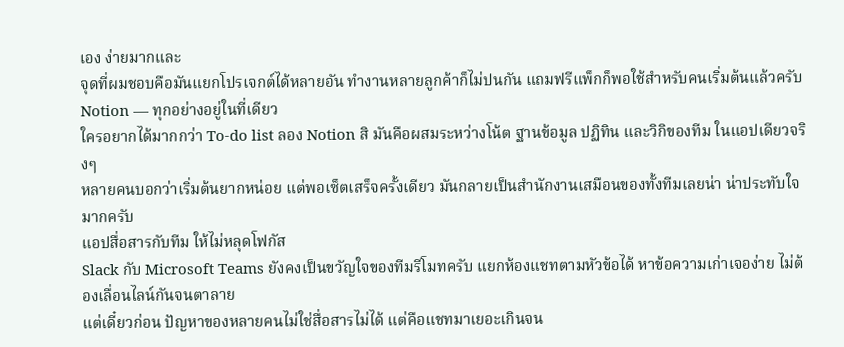เอง ง่ายมากและ
จุดที่ผมชอบคือมันแยกโปรเจกต์ได้หลายอัน ทำงานหลายลูกค้าก็ไม่ปนกัน แถมฟรีแพ็กก็พอใช้สำหรับคนเริ่มต้นแล้วครับ
Notion — ทุกอย่างอยู่ในที่เดียว
ใครอยากได้มากกว่า To-do list ลอง Notion สิ มันคือผสมระหว่างโน้ต ฐานข้อมูล ปฏิทิน และวิกิของทีม ในแอปเดียวจริงๆ
หลายคนบอกว่าเริ่มต้นยากหน่อย แต่พอเซ็ตเสร็จครั้งเดียว มันกลายเป็นสำนักงานเสมือนของทั้งทีมเลยน่า น่าประทับใจมากครับ
แอปสื่อสารกับทีม ให้ไม่หลุดโฟกัส
Slack กับ Microsoft Teams ยังคงเป็นขวัญใจของทีมรีโมทครับ แยกห้องแชทตามหัวข้อได้ หาข้อความเก่าเจอง่าย ไม่ต้องเลื่อนไลน์กันจนตาลาย
แต่เดี๋ยวก่อน ปัญหาของหลายคนไม่ใช่สื่อสารไม่ได้ แต่คือแชทมาเยอะเกินจน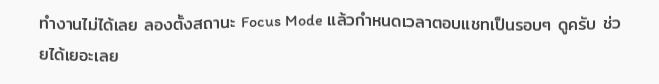ทำงานไม่ได้เลย ลองตั้งสถานะ Focus Mode แล้วกำหนดเวลาตอบแชทเป็นรอบๆ ดูครับ ช่วยได้เยอะเลย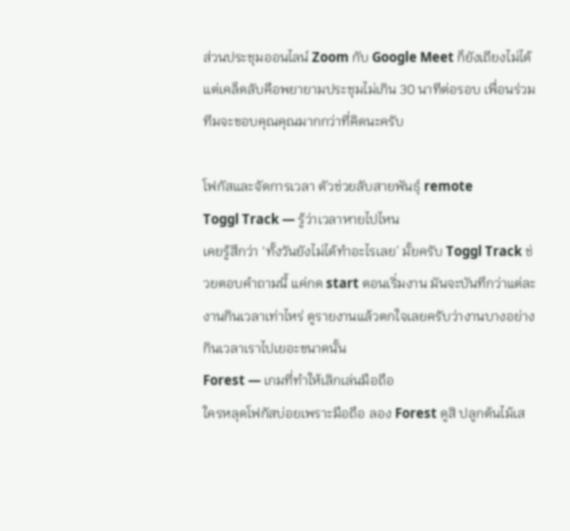ส่วนประชุมออนไลน์ Zoom กับ Google Meet ก็ยังเถียงไม่ได้ แต่เคล็ดลับคือพยายามประชุมไม่เกิน 30 นาทีต่อรอบ เพื่อนร่วมทีมจะขอบคุณคุณมากกว่าที่คิดนะครับ

โฟกัสและจัดการเวลา ตัวช่วยลับสายพันธุ์ remote
Toggl Track — รู้ว่าเวลาหายไปไหน
เคยรู้สึกว่า ‘ทั้งวันยังไม่ได้ทำอะไรเลย’ มั้ยครับ Toggl Track ช่วยตอบคำถามนี้ แค่กด start ตอนเริ่มงาน มันจะบันทึกว่าแต่ละงานกินเวลาเท่าไหร่ ดูรายงานแล้วตกใจเลยครับว่างานบางอย่างกินเวลาเราไปเยอะขนาดนั้น
Forest — เกมที่ทำให้เลิกเล่นมือถือ
ใครหลุดโฟกัสบ่อยเพราะมือถือ ลอง Forest ดูสิ ปลูกต้นไม้เส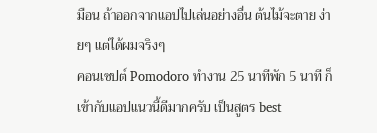มือน ถ้าออกจากแอปไปเล่นอย่างอื่น ต้นไม้จะตาย ง่ายๆ แต่ได้ผมจริงๆ
คอนเซปต์ Pomodoro ทำงาน 25 นาทีพัก 5 นาที ก็เข้ากับแอปแนวนี้ดีมากครับ เป็นสูตร best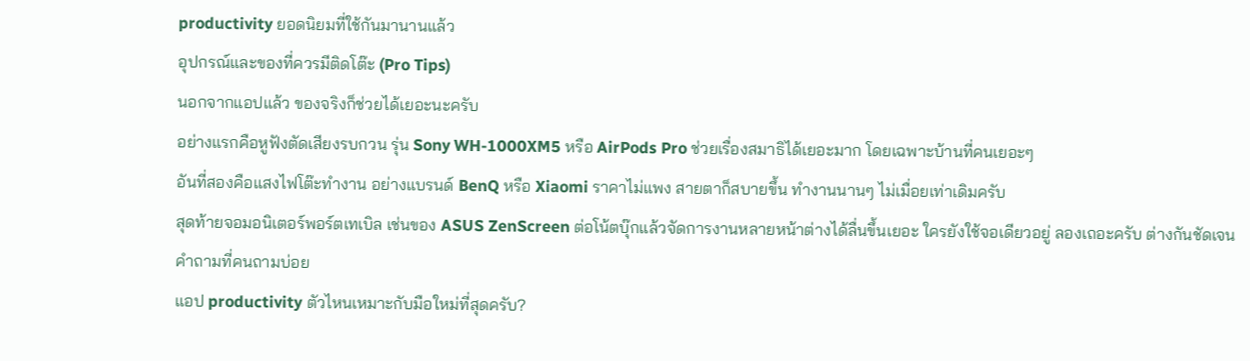productivity ยอดนิยมที่ใช้กันมานานแล้ว
อุปกรณ์และของที่ควรมีติดโต๊ะ (Pro Tips)
นอกจากแอปแล้ว ของจริงก็ช่วยได้เยอะนะครับ
อย่างแรกคือหูฟังตัดเสียงรบกวน รุ่น Sony WH-1000XM5 หรือ AirPods Pro ช่วยเรื่องสมาธิได้เยอะมาก โดยเฉพาะบ้านที่คนเยอะๆ
อันที่สองคือแสงไฟโต๊ะทำงาน อย่างแบรนด์ BenQ หรือ Xiaomi ราคาไม่แพง สายตาก็สบายขึ้น ทำงานนานๆ ไม่เมื่อยเท่าเดิมครับ
สุดท้ายจอมอนิเตอร์พอร์ตเทเบิล เช่นของ ASUS ZenScreen ต่อโน้ตบุ๊กแล้วจัดการงานหลายหน้าต่างได้ลื่นขึ้นเยอะ ใครยังใช้จอเดียวอยู่ ลองเถอะครับ ต่างกันชัดเจน
คำถามที่คนถามบ่อย
แอป productivity ตัวไหนเหมาะกับมือใหม่ที่สุดครับ?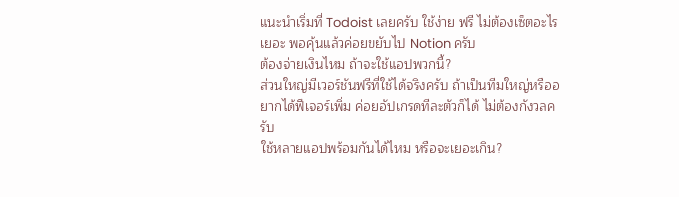แนะนำเริ่มที่ Todoist เลยครับ ใช้ง่าย ฟรี ไม่ต้องเซ็ตอะไรเยอะ พอคุ้นแล้วค่อยขยับไป Notion ครับ
ต้องจ่ายเงินไหม ถ้าจะใช้แอปพวกนี้?
ส่วนใหญ่มีเวอร์ชันฟรีที่ใช้ได้จริงครับ ถ้าเป็นทีมใหญ่หรืออยากได้ฟีเจอร์เพิ่ม ค่อยอัปเกรดทีละตัวก็ได้ ไม่ต้องกังวลครับ
ใช้หลายแอปพร้อมกันได้ไหม หรือจะเยอะเกิน?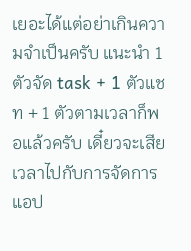เยอะได้แต่อย่าเกินความจำเป็นครับ แนะนำ 1 ตัวจัด task + 1 ตัวแชท + 1 ตัวตามเวลาก็พอแล้วครับ เดี๋ยวจะเสียเวลาไปกับการจัดการแอป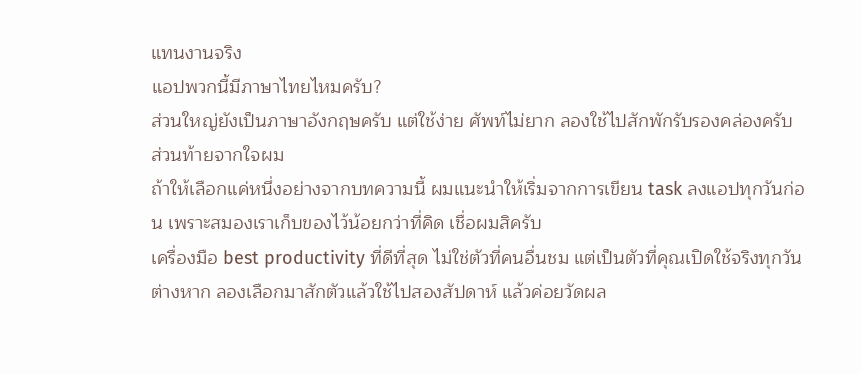แทนงานจริง
แอปพวกนี้มีภาษาไทยไหมครับ?
ส่วนใหญ่ยังเป็นภาษาอังกฤษครับ แต่ใช้ง่าย ศัพท์ไม่ยาก ลองใช้ไปสักพักรับรองคล่องครับ
ส่วนท้ายจากใจผม
ถ้าให้เลือกแค่หนึ่งอย่างจากบทความนี้ ผมแนะนำให้เริ่มจากการเขียน task ลงแอปทุกวันก่อน เพราะสมองเราเก็บของไว้น้อยกว่าที่คิด เชื่อผมสิครับ
เครื่องมือ best productivity ที่ดีที่สุด ไม่ใช่ตัวที่คนอื่นชม แต่เป็นตัวที่คุณเปิดใช้จริงทุกวันต่างหาก ลองเลือกมาสักตัวแล้วใช้ไปสองสัปดาห์ แล้วค่อยวัดผล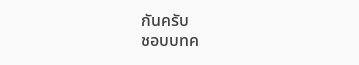กันครับ
ชอบบทค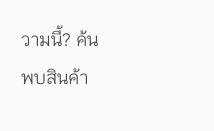วามนี้? ค้นพบสินค้า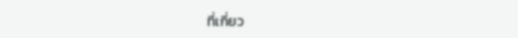ที่เกี่ยว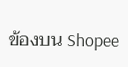ข้องบน Shopee